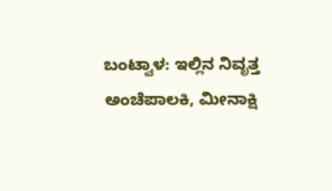ಬಂಟ್ವಾಳ: ಇಲ್ಲಿನ ನಿವೃತ್ತ ಅಂಚೆಪಾಲಕಿ, ಮೀನಾಕ್ಷಿ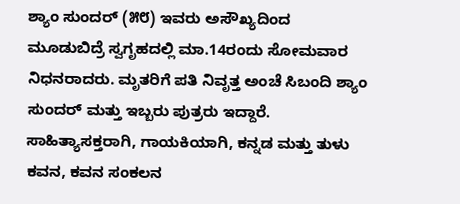ಶ್ಯಾಂ ಸುಂದರ್ (೫೮) ಇವರು ಅಸೌಖ್ಯದಿಂದ ಮೂಡುಬಿದ್ರೆ ಸ್ವಗೃಹದಲ್ಲಿ ಮಾ.14ರಂದು ಸೋಮವಾರ ನಿಧನರಾದರು. ಮೃತರಿಗೆ ಪತಿ ನಿವೃತ್ತ ಅಂಚೆ ಸಿಬಂದಿ ಶ್ಯಾಂ ಸುಂದರ್ ಮತ್ತು ಇಬ್ಬರು ಪುತ್ರರು ಇದ್ದಾರೆ. ಸಾಹಿತ್ಯಾಸಕ್ತರಾಗಿ, ಗಾಯಕಿಯಾಗಿ, ಕನ್ನಡ ಮತ್ತು ತುಳು ಕವನ, ಕವನ ಸಂಕಲನ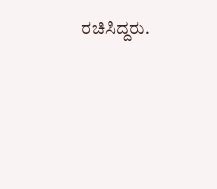ರಚಿಸಿದ್ದರು.